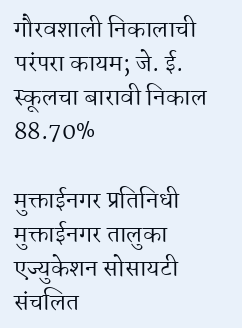गौरवशाली निकालाची परंपरा कायम; जे. ई. स्कूलचा बारावी निकाल 88.70%

मुक्ताईनगर प्रतिनिधी
मुक्ताईनगर तालुका एज्युकेशन सोसायटी संचलित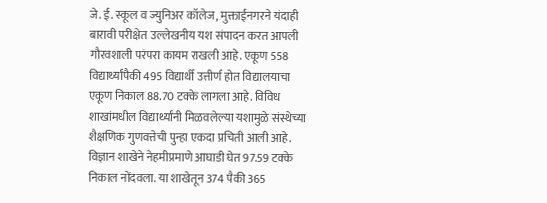जे. ई. स्कूल व ज्युनिअर कॉलेज, मुक्ताईनगरने यंदाही बारावी परीक्षेत उल्लेखनीय यश संपादन करत आपली गौरवशाली परंपरा कायम राखली आहे. एकूण 558 विद्यार्थ्यांपैकी 495 विद्यार्थी उत्तीर्ण होत विद्यालयाचा एकूण निकाल 88.70 टक्के लागला आहे. विविध शाखांमधील विद्यार्थ्यांनी मिळवलेल्या यशामुळे संस्थेच्या शैक्षणिक गुणवत्तेची पुन्हा एकदा प्रचिती आली आहे.
विज्ञान शाखेने नेहमीप्रमाणे आघाडी घेत 97.59 टक्के निकाल नोंदवला. या शाखेतून 374 पैकी 365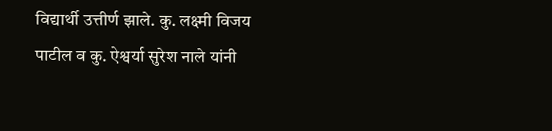विद्यार्थी उत्तीर्ण झाले. कु. लक्ष्मी विजय पाटील व कु. ऐश्वर्या सुरेश नाले यांनी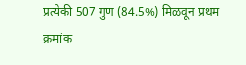प्रत्येकी 507 गुण (84.5%) मिळवून प्रथम क्रमांक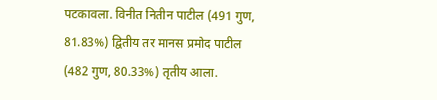पटकावला. विनीत नितीन पाटील (491 गुण, 81.83%) द्वितीय तर मानस प्रमोद पाटील (482 गुण, 80.33%) तृतीय आला.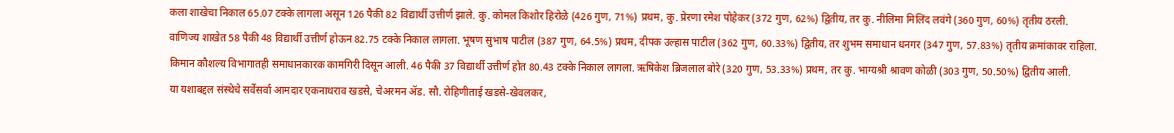कला शाखेचा निकाल 65.07 टक्के लागला असून 126 पैकी 82 विद्यार्थी उत्तीर्ण झाले. कु. कोमल किशोर हिरोळे (426 गुण, 71%) प्रथम, कु. प्रेरणा रमेश पोहेकर (372 गुण, 62%) द्वितीय, तर कु. नीलिमा मिलिंद लवंगे (360 गुण, 60%) तृतीय ठरली.
वाणिज्य शाखेत 58 पैकी 48 विद्यार्थी उत्तीर्ण होऊन 82.75 टक्के निकाल लागला. भूषण सुभाष पाटील (387 गुण, 64.5%) प्रथम, दीपक उल्हास पाटील (362 गुण, 60.33%) द्वितीय, तर शुभम समाधान धनगर (347 गुण, 57.83%) तृतीय क्रमांकावर राहिला.
किमान कौशल्य विभागातही समाधानकारक कामगिरी दिसून आली. 46 पैकी 37 विद्यार्थी उत्तीर्ण होत 80.43 टक्के निकाल लागला. ऋषिकेश ब्रिजलाल बोरे (320 गुण, 53.33%) प्रथम, तर कु. भाग्यश्री श्रावण कोळी (303 गुण, 50.50%) द्वितीय आली.
या यशाबद्दल संस्थेचे सर्वेसर्वा आमदार एकनाथराव खडसे, चेअरमन ॲड. सौ. रोहिणीताई खडसे-खेवलकर,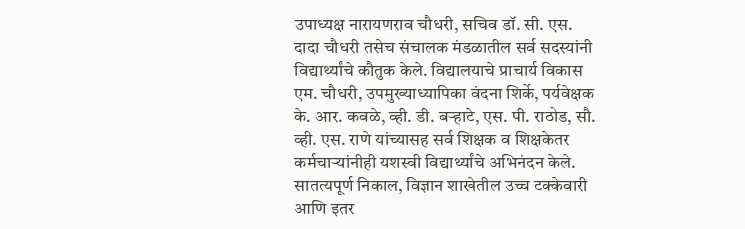उपाध्यक्ष नारायणराव चौधरी, सचिव डॉ. सी. एस. दादा चौधरी तसेच संचालक मंडळातील सर्व सदस्यांनी विद्यार्थ्यांचे कौतुक केले. विद्यालयाचे प्राचार्य विकास एम. चौधरी, उपमुख्याध्यापिका वंदना शिर्के, पर्यवेक्षक के. आर. कवळे, व्ही. डी. बऱ्हाटे, एस. पी. राठोड, सौ. व्ही. एस. राणे यांच्यासह सर्व शिक्षक व शिक्षकेतर कर्मचाऱ्यांनीही यशस्वी विद्यार्थ्यांचे अभिनंदन केले.
सातत्यपूर्ण निकाल, विज्ञान शाखेतील उच्च टक्केवारी आणि इतर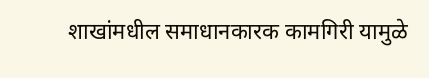शाखांमधील समाधानकारक कामगिरी यामुळे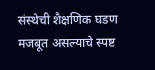संस्थेची शैक्षणिक घडण मजबूत असल्याचे स्पष्ट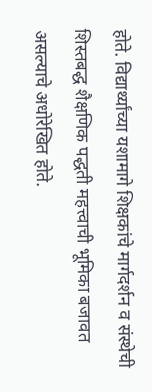होते. विद्यार्थ्यांच्या यशामागे शिक्षकांचे मार्गदर्शन व संस्थेची शिस्तबद्ध शैक्षणिक पद्धती महत्त्वाची भूमिका बजावत असल्याचे अधोरेखित होते.